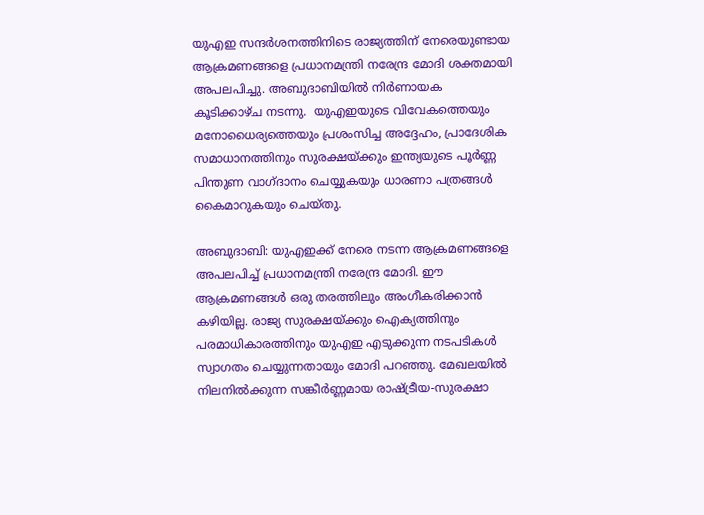യുഎഇ സന്ദർശനത്തിനിടെ രാജ്യത്തിന് നേരെയുണ്ടായ ആക്രമണങ്ങളെ പ്രധാനമന്ത്രി നരേന്ദ്ര മോദി ശക്തമായി അപലപിച്ചു. അബുദാബിയിൽ നിർണായക കൂടിക്കാഴ്ച നടന്നു.  യുഎഇയുടെ വിവേകത്തെയും മനോധൈര്യത്തെയും പ്രശംസിച്ച അദ്ദേഹം, പ്രാദേശിക സമാധാനത്തിനും സുരക്ഷയ്ക്കും ഇന്ത്യയുടെ പൂർണ്ണ പിന്തുണ വാഗ്ദാനം ചെയ്യുകയും ധാരണാ പത്രങ്ങൾ കൈമാറുകയും ചെയ്തു.

അബുദാബി: യുഎഇക്ക് നേരെ നടന്ന ആക്രമണങ്ങളെ അപലപിച്ച് പ്രധാനമന്ത്രി നരേന്ദ്ര മോദി. ഈ ആക്രമണങ്ങൾ ഒരു തരത്തിലും അംഗീകരിക്കാൻ കഴിയില്ല. രാജ്യ സുരക്ഷയ്ക്കും ഐക്യത്തിനും പരമാധികാരത്തിനും യുഎഇ എടുക്കുന്ന നടപടികൾ സ്വാഗതം ചെയ്യുന്നതായും മോദി പറഞ്ഞു. മേഖലയിൽ നിലനിൽക്കുന്ന സങ്കീർണ്ണമായ രാഷ്ട്രീയ-സുരക്ഷാ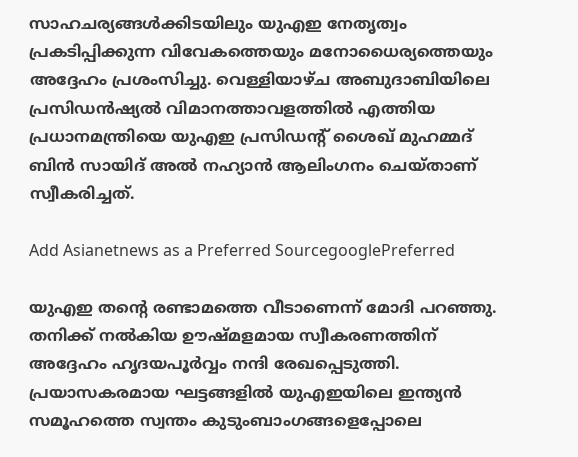സാഹചര്യങ്ങൾക്കിടയിലും യുഎഇ നേതൃത്വം പ്രകടിപ്പിക്കുന്ന വിവേകത്തെയും മനോധൈര്യത്തെയും അദ്ദേഹം പ്രശംസിച്ചു. വെള്ളിയാഴ്ച അബുദാബിയിലെ പ്രസിഡൻഷ്യൽ വിമാനത്താവളത്തിൽ എത്തിയ പ്രധാനമന്ത്രിയെ യുഎഇ പ്രസിഡന്റ് ശൈഖ് മുഹമ്മദ് ബിൻ സായിദ് അൽ നഹ്യാൻ ആലിംഗനം ചെയ്താണ് സ്വീകരിച്ചത്.

Add Asianetnews as a Preferred SourcegooglePreferred

യുഎഇ തന്‍റെ രണ്ടാമത്തെ വീടാണെന്ന് മോദി പറഞ്ഞു. തനിക്ക് നൽകിയ ഊഷ്മളമായ സ്വീകരണത്തിന് അദ്ദേഹം ഹൃദയപൂർവ്വം നന്ദി രേഖപ്പെടുത്തി. പ്രയാസകരമായ ഘട്ടങ്ങളിൽ യുഎഇയിലെ ഇന്ത്യൻ സമൂഹത്തെ സ്വന്തം കുടുംബാംഗങ്ങളെപ്പോലെ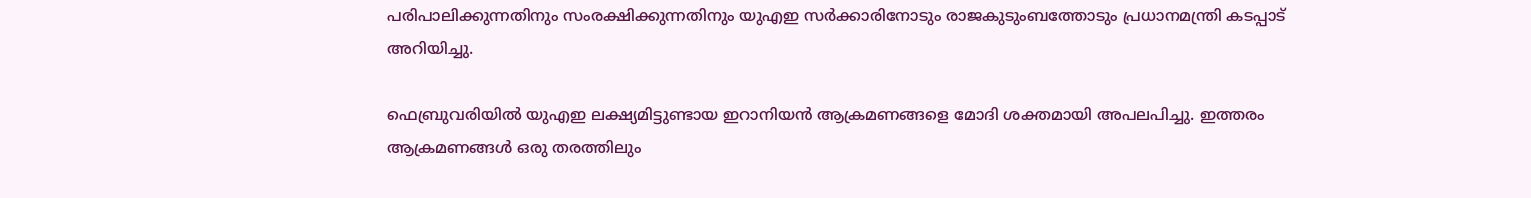പരിപാലിക്കുന്നതിനും സംരക്ഷിക്കുന്നതിനും യുഎഇ സർക്കാരിനോടും രാജകുടുംബത്തോടും പ്രധാനമന്ത്രി കടപ്പാട് അറിയിച്ചു.

ഫെബ്രുവരിയിൽ യുഎഇ ലക്ഷ്യമിട്ടുണ്ടായ ഇറാനിയൻ ആക്രമണങ്ങളെ മോദി ശക്തമായി അപലപിച്ചു. ഇത്തരം ആക്രമണങ്ങൾ ഒരു തരത്തിലും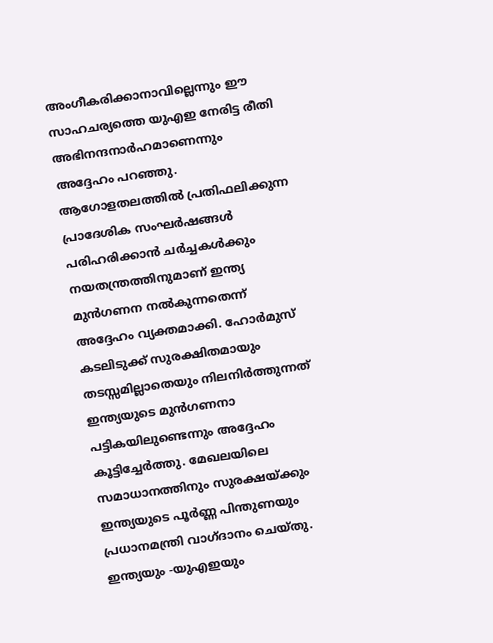അംഗീകരിക്കാനാവില്ലെന്നും ഈ സാഹചര്യത്തെ യുഎഇ നേരിട്ട രീതി അഭിനന്ദനാർഹമാണെന്നും അദ്ദേഹം പറഞ്ഞു. ആഗോളതലത്തിൽ പ്രതിഫലിക്കുന്ന പ്രാദേശിക സംഘർഷങ്ങൾ പരിഹരിക്കാൻ ചർച്ചകൾക്കും നയതന്ത്രത്തിനുമാണ് ഇന്ത്യ മുൻഗണന നൽകുന്നതെന്ന് അദ്ദേഹം വ്യക്തമാക്കി. ഹോർമുസ് കടലിടുക്ക് സുരക്ഷിതമായും തടസ്സമില്ലാതെയും നിലനിർത്തുന്നത് ഇന്ത്യയുടെ മുൻഗണനാ പട്ടികയിലുണ്ടെന്നും അദ്ദേഹം കൂട്ടിച്ചേർത്തു. മേഖലയിലെ സമാധാനത്തിനും സുരക്ഷയ്ക്കും ഇന്ത്യയുടെ പൂർണ്ണ പിന്തുണയും പ്രധാനമന്ത്രി വാഗ്ദാനം ചെയ്തു. ഇന്ത്യയും -യുഎഇയും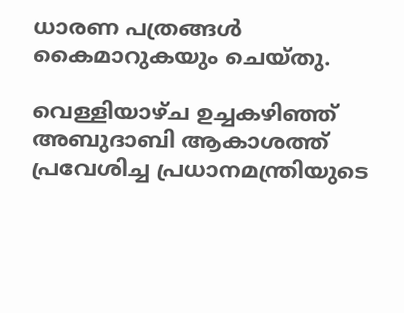ധാരണ പത്രങ്ങൾ കൈമാറുകയും ചെയ്തു.

വെള്ളിയാഴ്ച ഉച്ചകഴിഞ്ഞ് അബുദാബി ആകാശത്ത് പ്രവേശിച്ച പ്രധാനമന്ത്രിയുടെ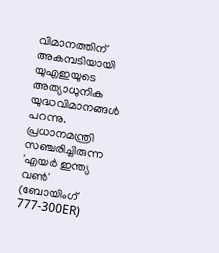വിമാനത്തിന് അകമ്പടിയായി യുഎഇയുടെ അത്യാധുനിക യുദ്ധവിമാനങ്ങൾ പറന്നു. പ്രധാനമന്ത്രി സഞ്ചരിച്ചിരുന്ന 'എയർ ഇന്ത്യ വൺ' (ബോയിംഗ് 777-300ER)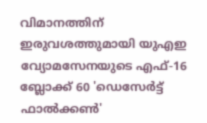വിമാനത്തിന് ഇരുവശത്തുമായി യുഎഇ വ്യോമസേനയുടെ എഫ്-16 ബ്ലോക്ക് 60 'ഡെസേർട്ട് ഫാൽക്കൺ'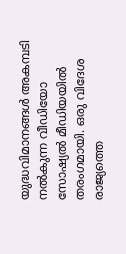യുദ്ധവിമാനങ്ങൾ അകമ്പടി നൽകുന്ന വീഡിയോ സോഷ്യൽ മീഡിയയിൽ തരംഗമായി. ഒരു വിദേശ രാജ്യത്തെ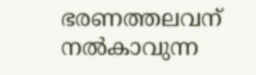ഭരണത്തലവന് നൽകാവുന്ന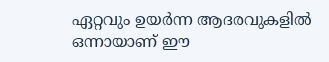ഏറ്റവും ഉയർന്ന ആദരവുകളിൽ ഒന്നായാണ് ഈ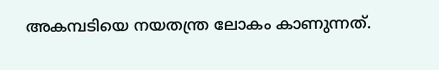അകമ്പടിയെ നയതന്ത്ര ലോകം കാണുന്നത്.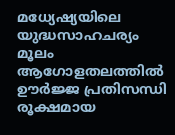മധ്യേഷ്യയിലെ യുദ്ധസാഹചര്യം മൂലം ആഗോളതലത്തിൽ ഊർജ്ജ പ്രതിസന്ധി രൂക്ഷമായ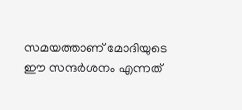സമയത്താണ് മോദിയുടെ ഈ സന്ദർശനം എന്നത്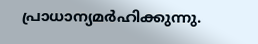പ്രാധാന്യമർഹിക്കുന്നു.